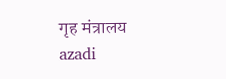गृह मंत्रालय
azadi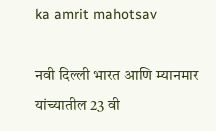ka amrit mahotsav

नवी दिल्ली भारत आणि म्यानमार यांच्यातील 23 वी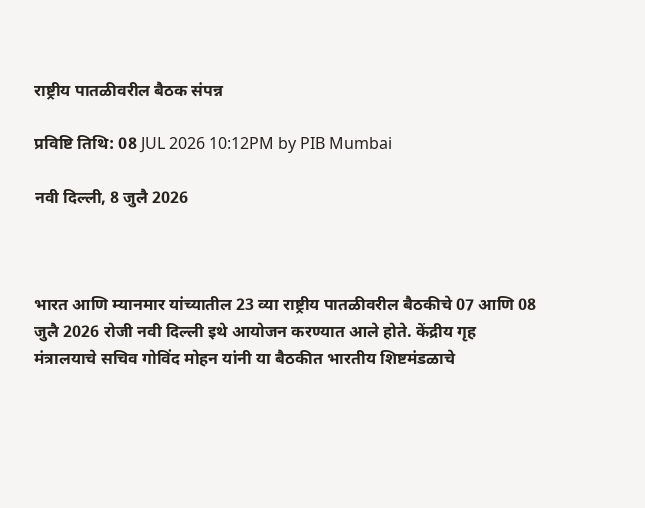राष्ट्रीय पातळीवरील बैठक संपन्न

प्रविष्टि तिथि: 08 JUL 2026 10:12PM by PIB Mumbai

नवी दिल्‍ली, 8 जुलै 2026



भारत आणि म्यानमार यांच्यातील 23 व्या राष्ट्रीय पातळीवरील बैठकीचे 07 आणि 08 जुलै 2026 रोजी नवी दिल्ली इथे आयोजन करण्यात आले होते. केंद्रीय गृह मंत्रालयाचे सचिव गोविंद मोहन यांनी या बैठकीत भारतीय शिष्टमंडळाचे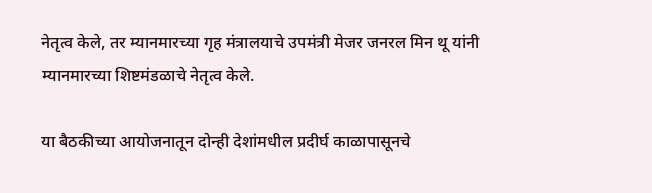नेतृत्व केले, तर म्यानमारच्या गृह मंत्रालयाचे उपमंत्री मेजर जनरल मिन थू यांनी म्यानमारच्या शिष्टमंडळाचे नेतृत्व केले.

या बैठकीच्या आयोजनातून दोन्ही देशांमधील प्रदीर्घ काळापासूनचे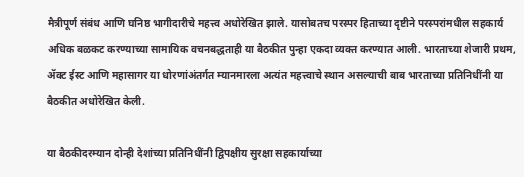मैत्रीपूर्ण संबंध आणि घनिष्ठ भागीदारीचे महत्त्व अधोरेखित झाले. यासोबतच परस्पर हिताच्या दृष्टीने परस्परांमधील सहकार्य अधिक बळकट करण्याच्या सामायिक वचनबद्धताही या बैठकीत पुन्हा एकदा व्यक्त करण्यात आली. भारताच्या शेजारी प्रथम, ॲक्ट ईस्ट आणि महासागर या धोरणांअंतर्गत म्यानमारला अत्यंत महत्त्वाचे स्थान असल्याची बाब भारताच्या प्रतिनिधींनी या बैठकीत अधोरेखित केली.

या बैठकीदरम्यान दोन्ही देशांच्या प्रतिनिधींनी द्विपक्षीय सुरक्षा सहकार्याच्या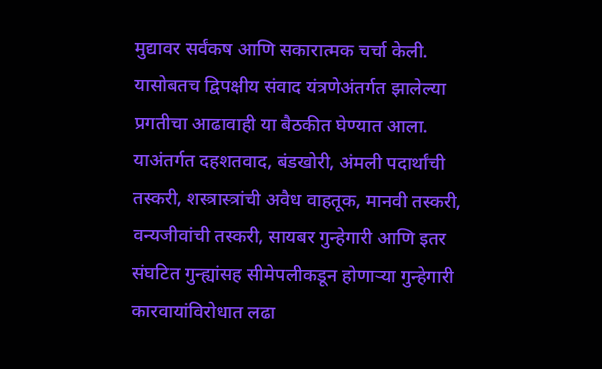मुद्यावर सर्वंकष आणि सकारात्मक चर्चा केली. यासोबतच द्विपक्षीय संवाद यंत्रणेअंतर्गत झालेल्या प्रगतीचा आढावाही या बैठकीत घेण्यात आला. याअंतर्गत दहशतवाद, बंडखोरी, अंमली पदार्थांची तस्करी, शस्त्रास्त्रांची अवैध वाहतूक, मानवी तस्करी, वन्यजीवांची तस्करी, सायबर गुन्हेगारी आणि इतर संघटित गुन्ह्यांसह सीमेपलीकडून होणाऱ्या गुन्हेगारी कारवायांविरोधात लढा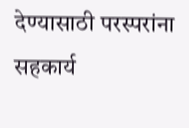देण्यासाठी परस्परांना सहकार्य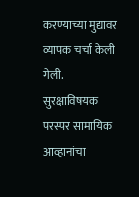करण्याच्या मुद्यावर व्यापक चर्चा केली गेली. सुरक्षाविषयक परस्पर सामायिक आव्हानांचा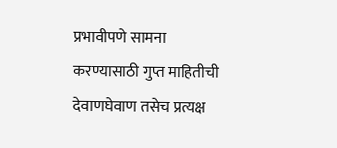प्रभावीपणे सामना करण्यासाठी गुप्त माहितीची देवाणघेवाण तसेच प्रत्यक्ष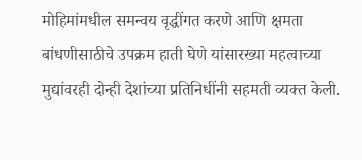मोहिमांमधील समन्वय वृद्धींगत करणे आणि क्षमता बांधणीसाठीचे उपक्रम हाती घेणे यांसारख्या महत्वाच्या मुद्यांवरही दोन्ही देशांच्या प्रतिनिधींनी सहमती व्यक्त केली.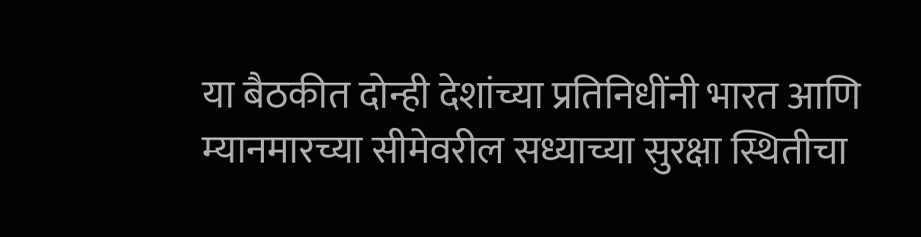या बैठकीत दोन्ही देशांच्या प्रतिनिधींनी भारत आणि म्यानमारच्या सीमेवरील सध्याच्या सुरक्षा स्थितीचा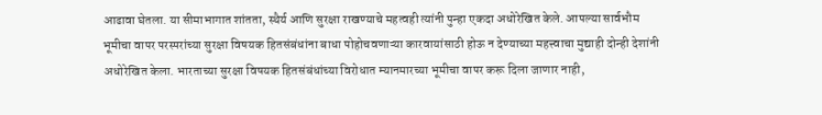आढावा घेतला. या सीमाभागात शांतता, स्थैर्य आणि सुरक्षा राखण्याचे महत्वही त्यांनी पुन्हा एकदा अधोरेखित केले. आपल्या सार्वभौम भूमीचा वापर परस्परांच्या सुरक्षा विषयक हितसंबंधांना बाधा पोहोचवणाऱ्या कारवायांसाठी होऊ न देण्याच्या महत्त्वाचा मुद्याही दोन्ही देशांनी अधोरेखित केला. भारताच्या सुरक्षा विषयक हितसंबंधांच्या विरोधात म्यानमारच्या भूमीचा वापर करू दिला जाणार नाही,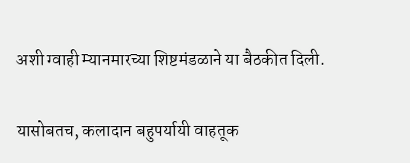अशी ग्वाही म्यानमारच्या शिष्टमंडळाने या बैठकीत दिली.

यासोबतच, कलादान बहुपर्यायी वाहतूक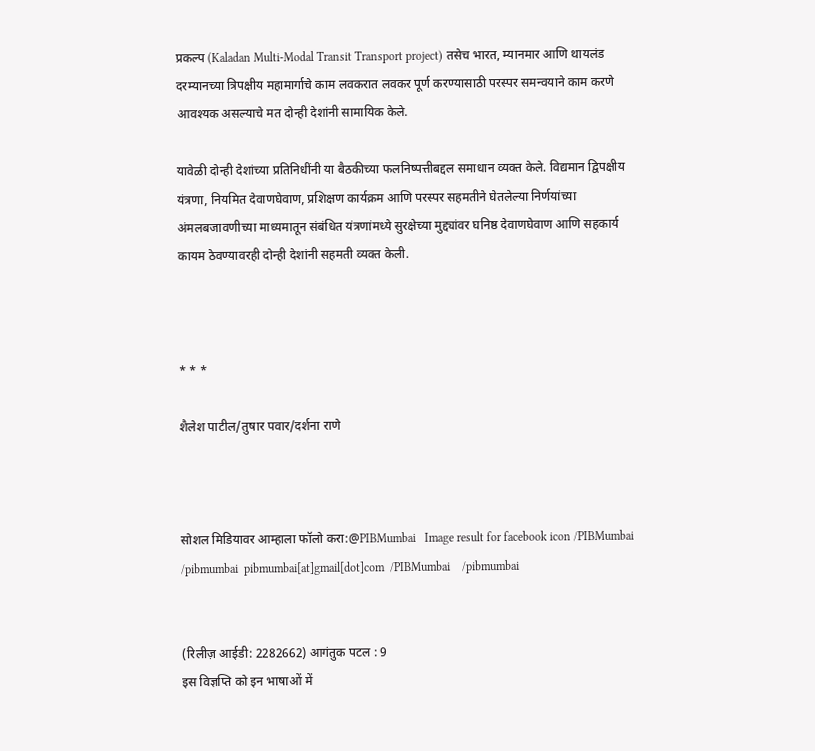प्रकल्प (Kaladan Multi-Modal Transit Transport project) तसेच भारत, म्यानमार आणि थायलंड दरम्यानच्या त्रिपक्षीय महामार्गाचे काम लवकरात लवकर पूर्ण करण्यासाठी परस्पर समन्वयाने काम करणे आवश्यक असल्याचे मत दोन्ही देशांनी सामायिक केले.

यावेळी दोन्ही देशांच्या प्रतिनिधींनी या बैठकीच्या फलनिष्पत्तीबद्दल समाधान व्यक्त केले. विद्यमान द्विपक्षीय यंत्रणा, नियमित देवाणघेवाण, प्रशिक्षण कार्यक्रम आणि परस्पर सहमतीने घेतलेल्या निर्णयांच्या अंमलबजावणीच्या माध्यमातून संबंधित यंत्रणांमध्ये सुरक्षेच्या मुद्द्यांवर घनिष्ठ देवाणघेवाण आणि सहकार्य कायम ठेवण्यावरही दोन्ही देशांनी सहमती व्यक्त केली.



* * *

शैलेश पाटील/तुषार पवार/दर्शना राणे



सोशल मिडियावर आम्हाला फॉलो करा:@PIBMumbai   Image result for facebook icon /PIBMumbai    /pibmumbai  pibmumbai[at]gmail[dot]com  /PIBMumbai    /pibmumbai


(रिलीज़ आईडी: 2282662) आगंतुक पटल : 9
इस विज्ञप्ति को इन भाषाओं में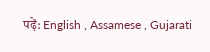पढ़ें: English , Assamese , Gujarati